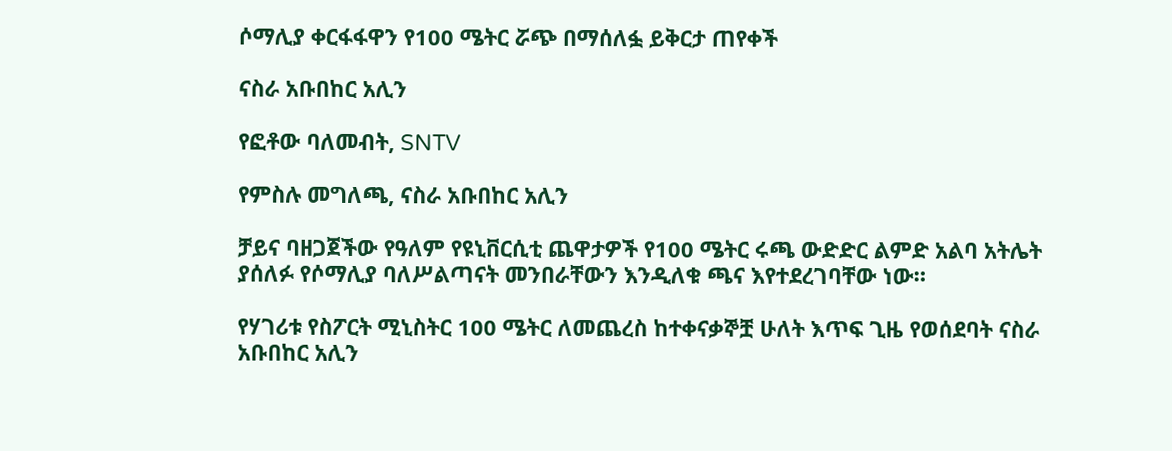ሶማሊያ ቀርፋፋዋን የ100 ሜትር ሯጭ በማሰለፏ ይቅርታ ጠየቀች

ናስራ አቡበከር አሊን

የፎቶው ባለመብት, SNTV

የምስሉ መግለጫ, ናስራ አቡበከር አሊን

ቻይና ባዘጋጀችው የዓለም የዩኒቨርሲቲ ጨዋታዎች የ100 ሜትር ሩጫ ውድድር ልምድ አልባ አትሌት ያሰለፉ የሶማሊያ ባለሥልጣናት መንበራቸውን እንዲለቁ ጫና እየተደረገባቸው ነው።

የሃገሪቱ የስፖርት ሚኒስትር 100 ሜትር ለመጨረስ ከተቀናቃኞቿ ሁለት እጥፍ ጊዜ የወሰደባት ናስራ አቡበከር አሊን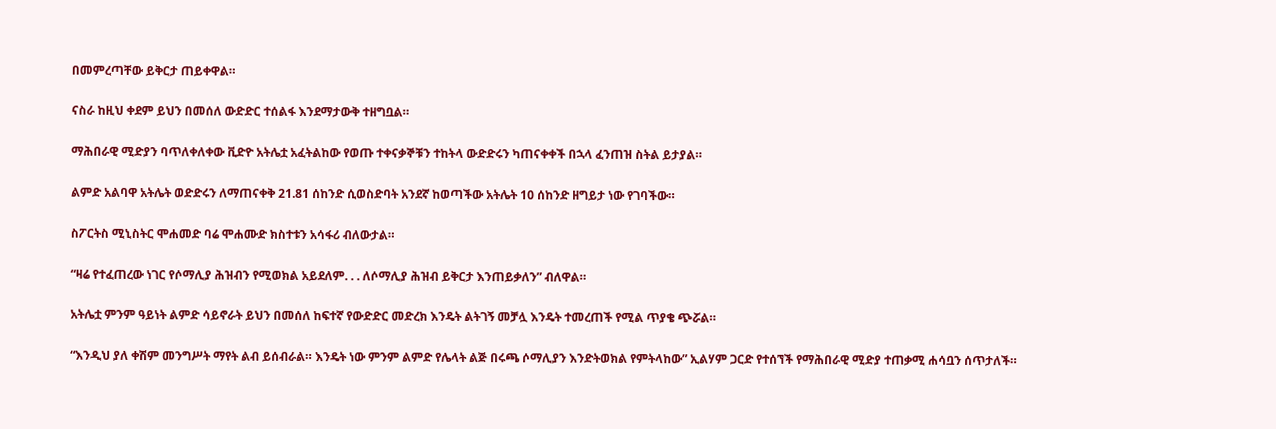በመምረጣቸው ይቅርታ ጠይቀዋል።

ናስራ ከዚህ ቀደም ይህን በመሰለ ውድድር ተሰልፋ እንደማታውቅ ተዘግቧል።

ማሕበራዊ ሚድያን ባጥለቀለቀው ቪድዮ አትሌቷ አፈትልከው የወጡ ተቀናቃኞቹን ተከትላ ውድድሩን ካጠናቀቀች በኋላ ፈንጠዝ ስትል ይታያል።

ልምድ አልባዋ አትሌት ወድድሩን ለማጠናቀቅ 21.81 ሰከንድ ሲወስድባት አንደኛ ከወጣችው አትሌት 10 ሰከንድ ዘግይታ ነው የገባችው።

ስፖርትስ ሚኒስትር ሞሐመድ ባሬ ሞሐሙድ ክስተቱን አሳፋሪ ብለውታል።

“ዛሬ የተፈጠረው ነገር የሶማሊያ ሕዝብን የሚወክል አይደለም. . . ለሶማሊያ ሕዝብ ይቅርታ እንጠይቃለን” ብለዋል።

አትሌቷ ምንም ዓይነት ልምድ ሳይኖራት ይህን በመሰለ ከፍተኛ የውድድር መድረክ እንዴት ልትገኝ መቻሏ እንዴት ተመረጠች የሚል ጥያቄ ጭሯል።

“እንዲህ ያለ ቀሽም መንግሥት ማየት ልብ ይሰብራል። እንዴት ነው ምንም ልምድ የሌላት ልጅ በሩጫ ሶማሊያን እንድትወክል የምትላከው” ኢልሃም ጋርድ የተሰኘች የማሕበራዊ ሚድያ ተጠቃሚ ሐሳቧን ሰጥታለች።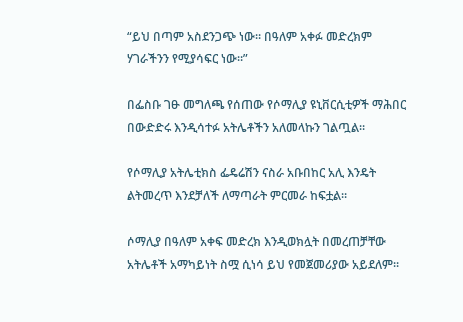“ይህ በጣም አስደንጋጭ ነው። በዓለም አቀፉ መድረክም ሃገራችንን የሚያሳፍር ነው።”

በፌስቡ ገፁ መግለጫ የሰጠው የሶማሊያ ዩኒቨርሲቲዎች ማሕበር በውድድሩ እንዲሳተፉ አትሌቶችን አለመላኩን ገልጧል።

የሶማሊያ አትሌቲክስ ፌዴሬሽን ናስራ አቡበከር አሊ እንዴት ልትመረጥ እንደቻለች ለማጣራት ምርመራ ከፍቷል።

ሶማሊያ በዓለም አቀፍ መድረክ እንዲወክሏት በመረጠቻቸው አትሌቶች አማካይነት ስሟ ሲነሳ ይህ የመጀመሪያው አይደለም።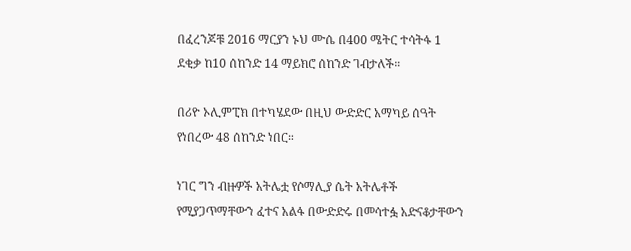በፈረንጆቹ 2016 ማርያን ኑህ ሙሴ በ400 ሜትር ተሳትፋ 1 ደቂቃ ከ10 ሰከንድ 14 ማይክሮ ሰከንድ ገብታለች።

በሪዮ ኦሊምፒክ በተካሄደው በዚህ ውድድር አማካይ ሰዓት የነበረው 48 ሰከንድ ነበር።

ነገር ግን ብዙዎች አትሌቷ የሶማሊያ ሴት አትሌቶች የሚያጋጥማቸውን ፈተና አልፋ በውድድሩ በመሳተፏ አድናቆታቸውን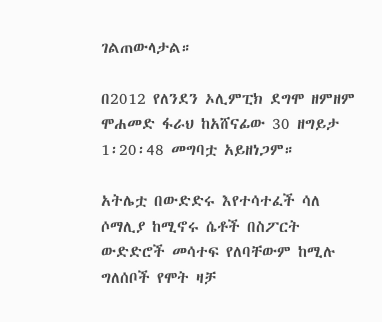ገልጠውላታል።

በ2012 የለንደን ኦሊምፒክ ደግሞ ዘምዘም ሞሐመድ ፋራህ ከአሸናፊው 30 ዘግይታ 1፡20፡48 መግባቷ አይዘነጋም።

አትሌቷ በውድድሩ እየተሳተፈች ሳለ ሶማሊያ ከሚኖሩ ሴቶች በስፖርት ውድድሮች መሳተፍ የለባቸውም ከሚሉ ግለሰቦች የሞት ዛቻ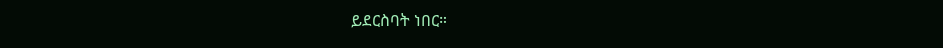ይደርስባት ነበር።